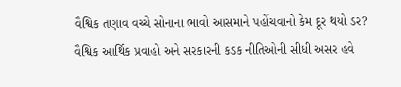વૈશ્વિક તણાવ વચ્ચે સોનાના ભાવો આસમાને પહોંચવાનો કેમ દૂર થયો ડર?
વૈશ્વિક આર્થિક પ્રવાહો અને સરકારની કડક નીતિઓની સીધી અસર હવે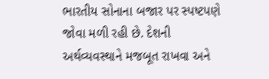ભારતીય સોનાના બજાર પર સ્પષ્ટપણે જોવા મળી રહી છે. દેશની અર્થવ્યવસ્થાને મજબૂત રાખવા અને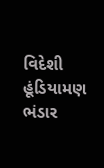વિદેશી હૂંડિયામણ ભંડાર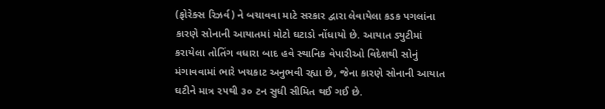(ફોરેક્સ રિઝર્વ) ને બચાવવા માટે સરકાર દ્વારા લેવાયેલા કડક પગલાંના કારણે સોનાની આયાતમાં મોટો ઘટાડો નોંધાયો છે. આયાત ડ્યુટીમાં કરાયેલા તોતિંગ વધારા બાદ હવે સ્થાનિક વેપારીઓ વિદેશથી સોનું મંગાવવામાં ભારે ખચકાટ અનુભવી રહ્યા છે, જેના કારણે સોનાની આયાત ઘટીને માત્ર ૨૫થી ૩૦ ટન સુધી સીમિત થઈ ગઈ છે.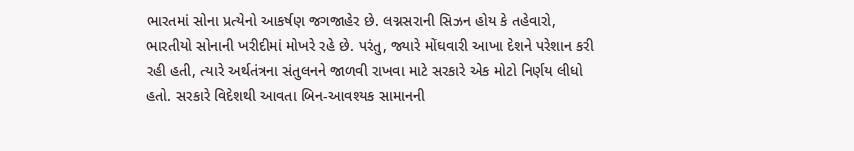ભારતમાં સોના પ્રત્યેનો આકર્ષણ જગજાહેર છે. લગ્નસરાની સિઝન હોય કે તહેવારો, ભારતીયો સોનાની ખરીદીમાં મોખરે રહે છે. પરંતુ, જ્યારે મોંઘવારી આખા દેશને પરેશાન કરી રહી હતી, ત્યારે અર્થતંત્રના સંતુલનને જાળવી રાખવા માટે સરકારે એક મોટો નિર્ણય લીધો હતો. સરકારે વિદેશથી આવતા બિન-આવશ્યક સામાનની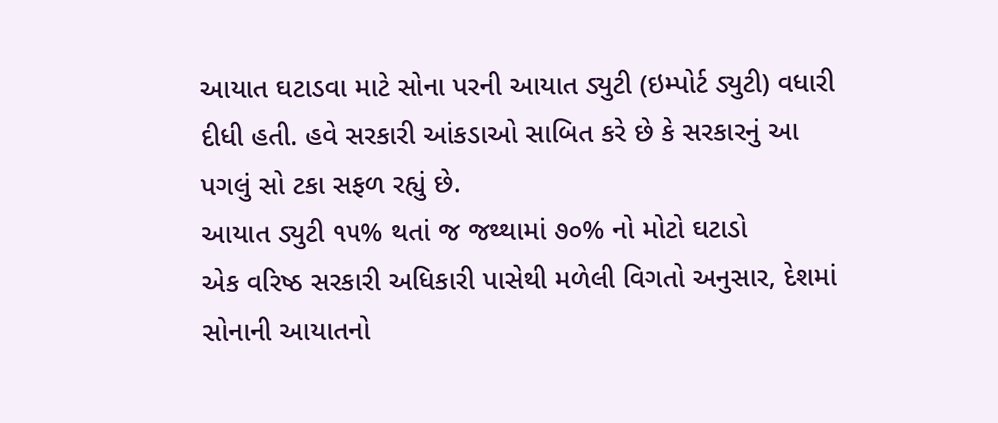આયાત ઘટાડવા માટે સોના પરની આયાત ડ્યુટી (ઇમ્પોર્ટ ડ્યુટી) વધારી દીધી હતી. હવે સરકારી આંકડાઓ સાબિત કરે છે કે સરકારનું આ પગલું સો ટકા સફળ રહ્યું છે.
આયાત ડ્યુટી ૧૫% થતાં જ જથ્થામાં ૭૦% નો મોટો ઘટાડો
એક વરિષ્ઠ સરકારી અધિકારી પાસેથી મળેલી વિગતો અનુસાર, દેશમાં સોનાની આયાતનો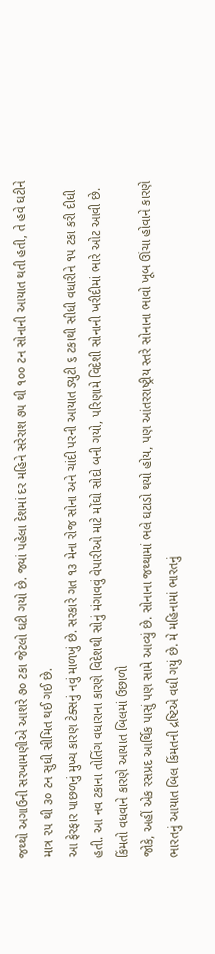જથ્થો અગાઉની સરખામણીએ આશરે ૭૦ ટકા જેટલો ઘટી ગયો છે. જ્યાં પહેલા દેશમાં દર મહિને સરેરાશ ૭૫ થી ૧૦૦ ટન સોનાની આયાત થતી હતી, તે હવે ઘટીને માત્ર ૨૫ થી ૩૦ ટન સુધી સીમિત થઈ ગઈ છે.
આ ફેરફાર પાછળનું મુખ્ય કારણ ટેક્સનું નવું માળખું છે. સરકારે ગત ૧૩ મેના રોજ સોના અને ચાંદી પરની આયાત ડ્યુટી ૬ ટકાથી સીધી વધારીને ૧૫ ટકા કરી દીધી હતી. આ નવ ટકાના તોતિંગ વધારાના કારણે વિદેશથી સોનું મંગાવવું વેપારીઓ માટે મોંઘો સોદો બની ગયો, પરિણામે વિદેશી સોનાની ખરીદીમાં ભારે ઓટ આવી છે.
કિંમતો વધવાને કારણે આયાત બિલમાં ઉછાળો
જોકે, અહીં એક રસપ્રદ આર્થિક પાસું પણ સામે આવ્યું છે. સોનાના જથ્થામાં ભલે ઘટાડો થયો હોય, પણ આંતરરાષ્ટ્રીય સ્તરે સોનાના ભાવો ખૂબ ઊંચા હોવાને કારણે ભારતનું આયાત બિલ કિંમતની દ્રષ્ટિએ વધી ગયું છે. મે મહિનામાં ભારતનું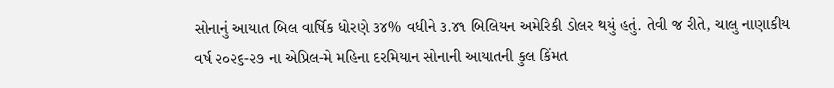સોનાનું આયાત બિલ વાર્ષિક ધોરણે ૩૪% વધીને ૩.૪૧ બિલિયન અમેરિકી ડોલર થયું હતું. તેવી જ રીતે, ચાલુ નાણાકીય વર્ષ ૨૦૨૬-૨૭ ના એપ્રિલ-મે મહિના દરમિયાન સોનાની આયાતની કુલ કિંમત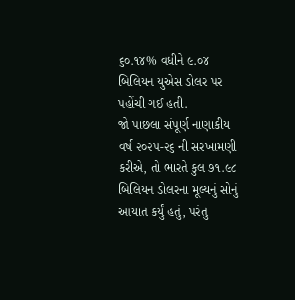૬૦.૧૪% વધીને ૯.૦૪ બિલિયન યુએસ ડોલર પર પહોંચી ગઈ હતી.
જો પાછલા સંપૂર્ણ નાણાકીય વર્ષ ૨૦૨૫-૨૬ ની સરખામણી કરીએ, તો ભારતે કુલ ૭૧.૯૮ બિલિયન ડોલરના મૂલ્યનું સોનું આયાત કર્યું હતું, પરંતુ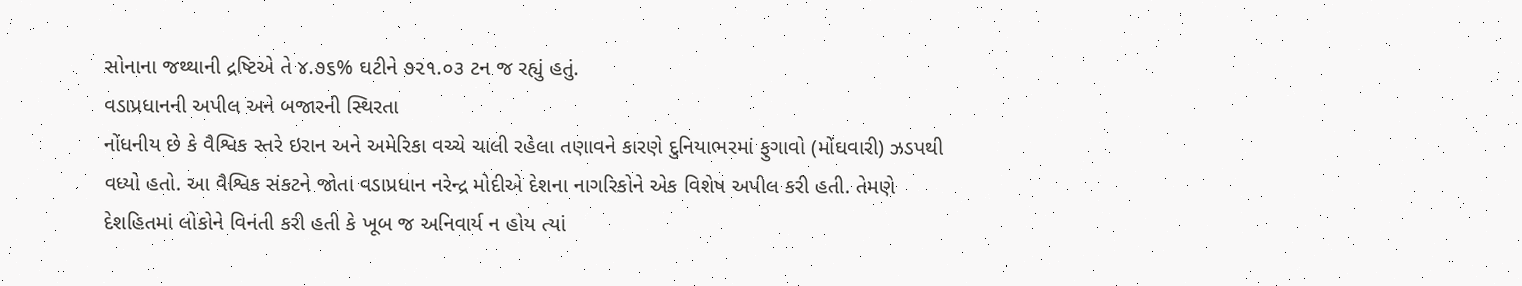સોનાના જથ્થાની દ્રષ્ટિએ તે ૪.૭૬% ઘટીને ૭૨૧.૦૩ ટન જ રહ્યું હતું.
વડાપ્રધાનની અપીલ અને બજારની સ્થિરતા
નોંધનીય છે કે વૈશ્વિક સ્તરે ઇરાન અને અમેરિકા વચ્ચે ચાલી રહેલા તણાવને કારણે દુનિયાભરમાં ફુગાવો (મોંઘવારી) ઝડપથી વધ્યો હતો. આ વૈશ્વિક સંકટને જોતા વડાપ્રધાન નરેન્દ્ર મોદીએ દેશના નાગરિકોને એક વિશેષ અપીલ કરી હતી. તેમણે દેશહિતમાં લોકોને વિનંતી કરી હતી કે ખૂબ જ અનિવાર્ય ન હોય ત્યાં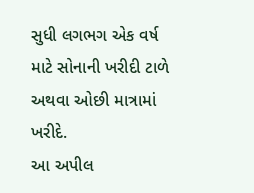સુધી લગભગ એક વર્ષ માટે સોનાની ખરીદી ટાળે અથવા ઓછી માત્રામાં ખરીદે.
આ અપીલ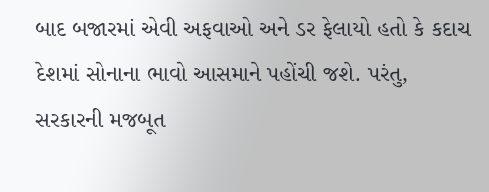બાદ બજારમાં એવી અફવાઓ અને ડર ફેલાયો હતો કે કદાચ દેશમાં સોનાના ભાવો આસમાને પહોંચી જશે. પરંતુ, સરકારની મજબૂત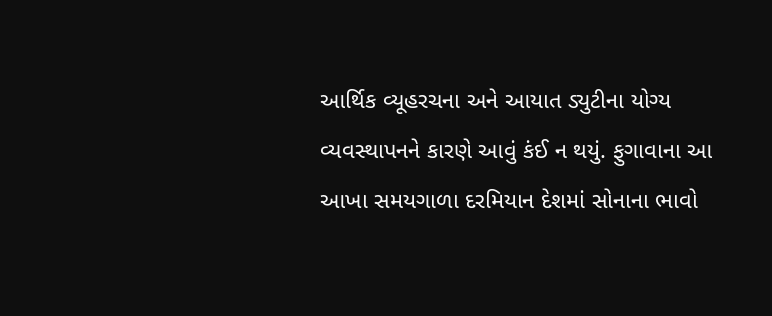આર્થિક વ્યૂહરચના અને આયાત ડ્યુટીના યોગ્ય વ્યવસ્થાપનને કારણે આવું કંઈ ન થયું. ફુગાવાના આ આખા સમયગાળા દરમિયાન દેશમાં સોનાના ભાવો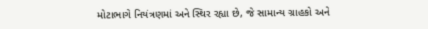મોટાભાગે નિયંત્રણમાં અને સ્થિર રહ્યા છે, જે સામાન્ય ગ્રાહકો અને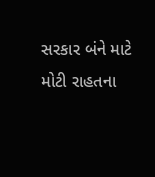સરકાર બંને માટે મોટી રાહતના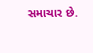સમાચાર છે.